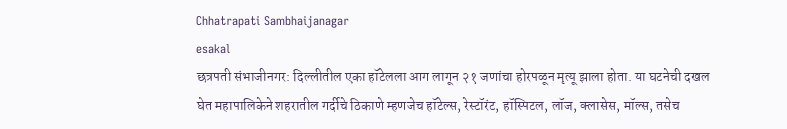Chhatrapati Sambhaijanagar
esakal
छत्रपती संभाजीनगर: दिल्लीतील एका हॉटेलला आग लागून २१ जणांचा होरपळून मृत्यू झाला होता. या घटनेची दखल घेत महापालिकेने शहरातील गर्दीचे ठिकाणे म्हणजेच हॉटेल्स, रेस्टॉरंट, हॉस्पिटल, लॉज, क्लासेस, मॉल्स, तसेच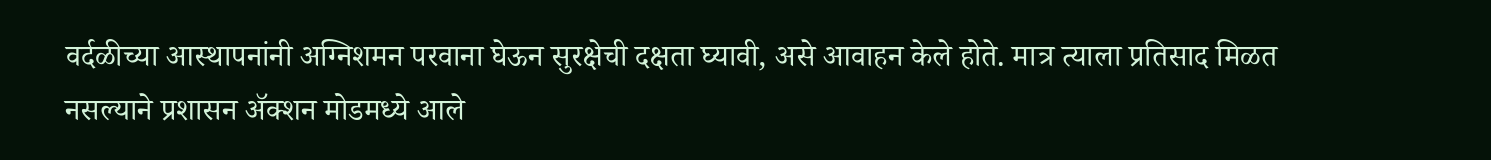वर्दळीच्या आस्थापनांनी अग्निशमन परवाना घेऊन सुरक्षेची दक्षता घ्यावी, असे आवाहन केले होते. मात्र त्याला प्रतिसाद मिळत नसल्याने प्रशासन ॲक्शन मोडमध्ये आले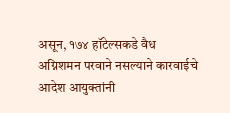असून, १७४ हॉटेल्सकडे वैध अग्निशमन परवाने नसल्याने कारवाईचे आदेश आयुक्तांनी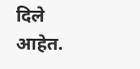दिले आहेत.